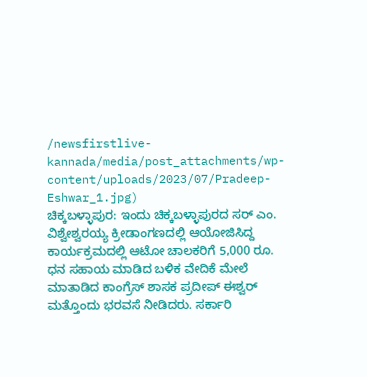/newsfirstlive-kannada/media/post_attachments/wp-content/uploads/2023/07/Pradeep-Eshwar_1.jpg)
ಚಿಕ್ಕಬಳ್ಳಾಪುರ: ಇಂದು ಚಿಕ್ಕಬಳ್ಳಾಪುರದ ಸರ್ ಎಂ. ವಿಶ್ವೇಶ್ವರಯ್ಯ ಕ್ರೀಡಾಂಗಣದಲ್ಲಿ ಆಯೋಜಿಸಿದ್ದ ಕಾರ್ಯಕ್ರಮದಲ್ಲಿ ಆಟೋ ಚಾಲಕರಿಗೆ 5,000 ರೂ. ಧನ ಸಹಾಯ ಮಾಡಿದ ಬಳಿಕ ವೇದಿಕೆ ಮೇಲೆ ಮಾತಾಡಿದ ಕಾಂಗ್ರೆಸ್ ಶಾಸಕ ಪ್ರದೀಪ್ ಈಶ್ವರ್ ಮತ್ತೊಂದು ಭರವಸೆ ನೀಡಿದರು. ಸರ್ಕಾರಿ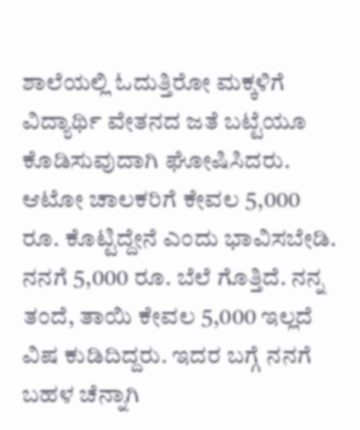ಶಾಲೆಯಲ್ಲಿ ಓದುತ್ತಿರೋ ಮಕ್ಕಳಿಗೆ ವಿದ್ಯಾರ್ಥಿ ವೇತನದ ಜತೆ ಬಟ್ಟೆಯೂ ಕೊಡಿಸುವುದಾಗಿ ಘೋಷಿಸಿದರು.
ಆಟೋ ಚಾಲಕರಿಗೆ ಕೇವಲ 5,000 ರೂ. ಕೊಟ್ಟಿದ್ದೇನೆ ಎಂದು ಭಾವಿಸಬೇಡಿ. ನನಗೆ 5,000 ರೂ. ಬೆಲೆ ಗೊತ್ತಿದೆ. ನನ್ನ ತಂದೆ, ತಾಯಿ ಕೇವಲ 5,000 ಇಲ್ಲದೆ ವಿಷ ಕುಡಿದಿದ್ದರು. ಇದರ ಬಗ್ಗೆ ನನಗೆ ಬಹಳ ಚೆನ್ನಾಗಿ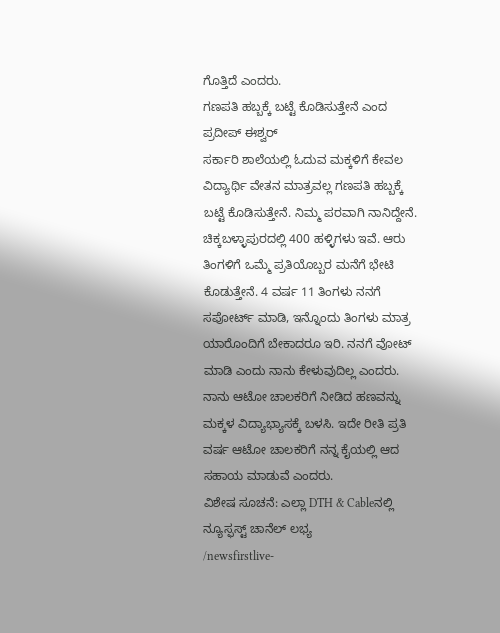ಗೊತ್ತಿದೆ ಎಂದರು.
ಗಣಪತಿ ಹಬ್ಬಕ್ಕೆ ಬಟ್ಟೆ ಕೊಡಿಸುತ್ತೇನೆ ಎಂದ ಪ್ರದೀಪ್ ಈಶ್ವರ್
ಸರ್ಕಾರಿ ಶಾಲೆಯಲ್ಲಿ ಓದುವ ಮಕ್ಕಳಿಗೆ ಕೇವಲ ವಿದ್ಯಾರ್ಥಿ ವೇತನ ಮಾತ್ರವಲ್ಲ ಗಣಪತಿ ಹಬ್ಬಕ್ಕೆ ಬಟ್ಟೆ ಕೊಡಿಸುತ್ತೇನೆ. ನಿಮ್ಮ ಪರವಾಗಿ ನಾನಿದ್ದೇನೆ. ಚಿಕ್ಕಬಳ್ಳಾಪುರದಲ್ಲಿ 400 ಹಳ್ಳಿಗಳು ಇವೆ. ಆರು ತಿಂಗಳಿಗೆ ಒಮ್ಮೆ ಪ್ರತಿಯೊಬ್ಬರ ಮನೆಗೆ ಭೇಟಿ ಕೊಡುತ್ತೇನೆ. 4 ವರ್ಷ 11 ತಿಂಗಳು ನನಗೆ ಸಪೋರ್ಟ್ ಮಾಡಿ, ಇನ್ನೊಂದು ತಿಂಗಳು ಮಾತ್ರ ಯಾರೊಂದಿಗೆ ಬೇಕಾದರೂ ಇರಿ. ನನಗೆ ವೋಟ್ ಮಾಡಿ ಎಂದು ನಾನು ಕೇಳುವುದಿಲ್ಲ ಎಂದರು.
ನಾನು ಆಟೋ ಚಾಲಕರಿಗೆ ನೀಡಿದ ಹಣವನ್ನು ಮಕ್ಕಳ ವಿದ್ಯಾಭ್ಯಾಸಕ್ಕೆ ಬಳಸಿ. ಇದೇ ರೀತಿ ಪ್ರತಿ ವರ್ಷ ಆಟೋ ಚಾಲಕರಿಗೆ ನನ್ನ ಕೈಯಲ್ಲಿ ಆದ ಸಹಾಯ ಮಾಡುವೆ ಎಂದರು.
ವಿಶೇಷ ಸೂಚನೆ: ಎಲ್ಲಾ DTH & Cableನಲ್ಲಿ ನ್ಯೂಸ್ಫಸ್ಟ್ ಚಾನೆಲ್ ಲಭ್ಯ
/newsfirstlive-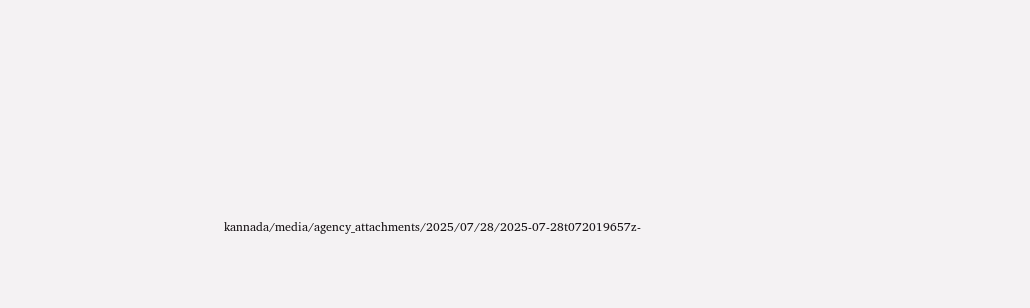kannada/media/agency_attachments/2025/07/28/2025-07-28t072019657z-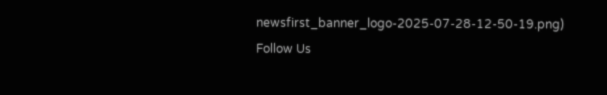newsfirst_banner_logo-2025-07-28-12-50-19.png)
Follow Us